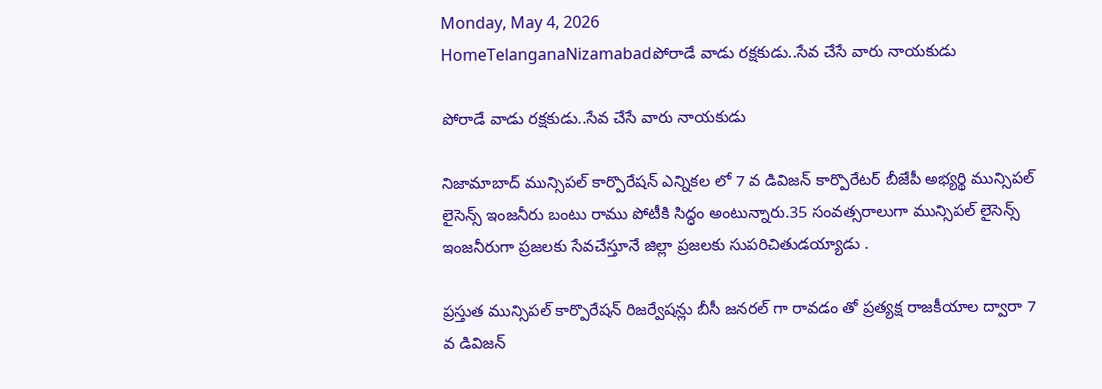Monday, May 4, 2026
HomeTelanganaNizamabadపోరాడే వాడు రక్షకుడు..సేవ చేసే వారు నాయకుడు

పోరాడే వాడు రక్షకుడు..సేవ చేసే వారు నాయకుడు

నిజామాబాద్ మున్సిపల్ కార్పొరేషన్ ఎన్నికల లో 7 వ డివిజన్ కార్పొరేటర్ బీజేపీ అభ్యర్థి మున్సిపల్ లైసెన్స్ ఇంజనీరు బంటు రాము పోటీకి సిద్ధం అంటున్నారు.35 సంవత్సరాలుగా మున్సిపల్ లైసెన్స్ ఇంజనీరుగా ప్రజలకు సేవచేస్తూనే జిల్లా ప్రజలకు సుపరిచితుడయ్యాడు .

ప్రస్తుత మున్సిపల్ కార్పొరేషన్ రిజర్వేషన్లు బీసీ జనరల్ గా రావడం తో ప్రత్యక్ష రాజకీయాల ద్వారా 7 వ డివిజన్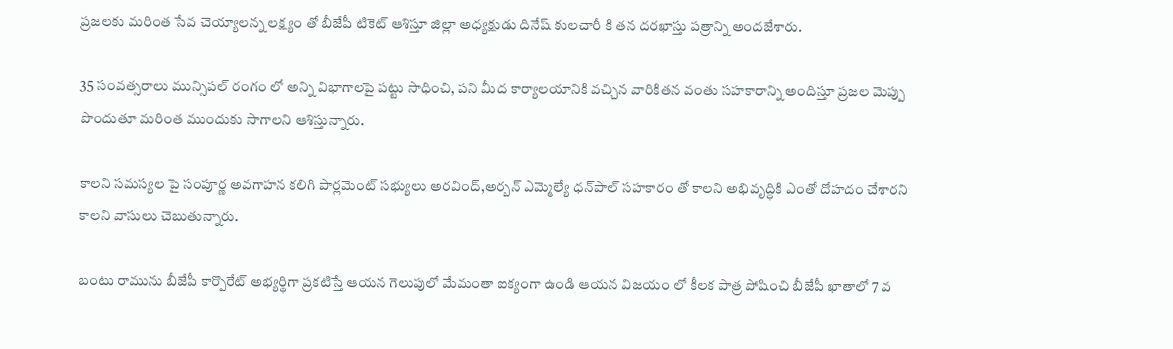ప్రజలకు మరింత సేవ చెయ్యాలన్న లక్ష్యం తో బీజేపీ టికెట్ ఆశిస్తూ జిల్లా అధ్యక్షుడు దినేష్ కులచారీ కి తన దరఖాస్తు పత్రాన్ని అందజేశారు.

35 సంవత్సరాలు మున్సిపల్ రంగం లో అన్ని విభాగాలపై పట్టు సాధించి, పని మీద కార్యాలయానికి వచ్చిన వారికితన వంతు సహకారాన్ని అందిస్తూ ప్రజల మెప్పు పొందుతూ మరింత ముందుకు సాగాలని ఆశిస్తున్నారు.

కాలని సమస్యల పై సంపూర్ణ అవగాహన కలిగి పార్లమెంట్ సభ్యులు అరవింద్,అర్బన్ ఎమ్మెల్యే ధన్‌పాల్ సహకారం తో కాలని అభివృద్ధికి ఎంతో దోహదం చేశారని కాలని వాసులు చెబుతున్నారు.

బంటు రామును బీజేపీ కార్పొరేట్ అభ్యర్థిగా ప్రకటిస్తే ఆయన గెలుపులో మేమంతా ఐక్యంగా ఉండి ఆయన విజయం లో కీలక పాత్ర పోషించి బీజేపీ ఖాతాలో 7 వ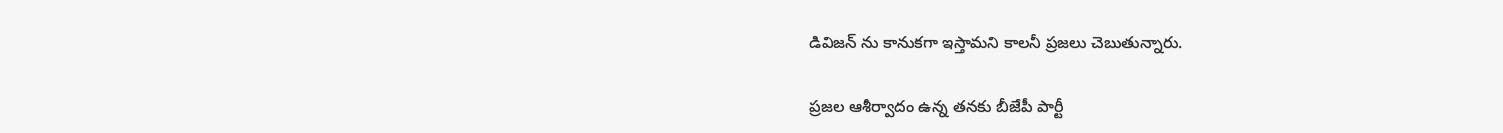డివిజన్ ను కానుకగా ఇస్తామని కాలనీ ప్రజలు చెబుతున్నారు.

ప్రజల ఆశీర్వాదం ఉన్న తనకు బీజేపీ పార్టీ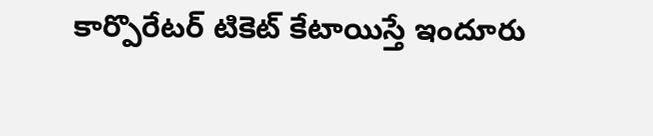కార్పొరేటర్ టికెట్ కేటాయిస్తే ఇందూరు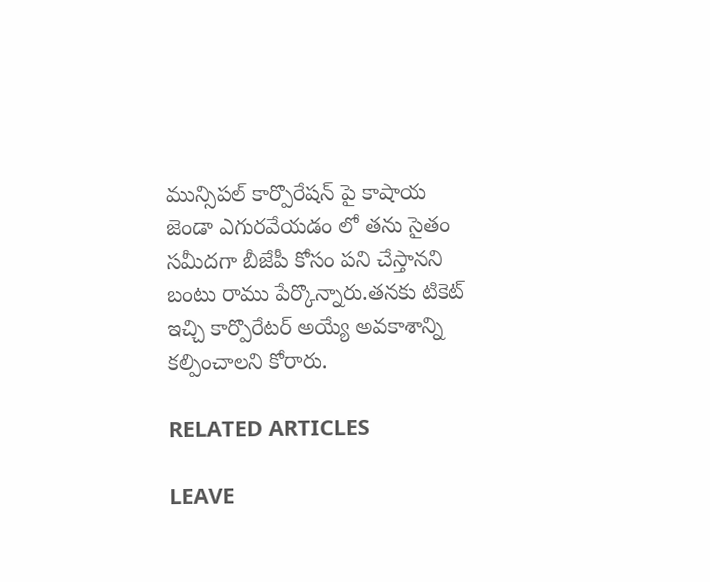మున్సిపల్ కార్పొరేషన్ పై కాషాయ జెండా ఎగురవేయడం లో తను సైతం సమీదగా బీజేపీ కోసం పని చేస్తానని బంటు రాము పేర్కొన్నారు.తనకు టికెట్ ఇచ్చి కార్పొరేటర్ అయ్యే అవకాశాన్ని కల్పించాలని కోరారు.

RELATED ARTICLES

LEAVE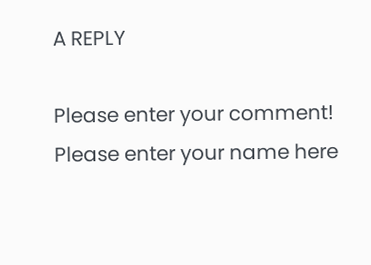A REPLY

Please enter your comment!
Please enter your name here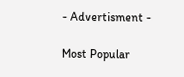- Advertisment -

Most Popular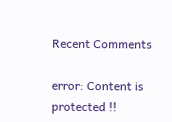Recent Comments

error: Content is protected !!